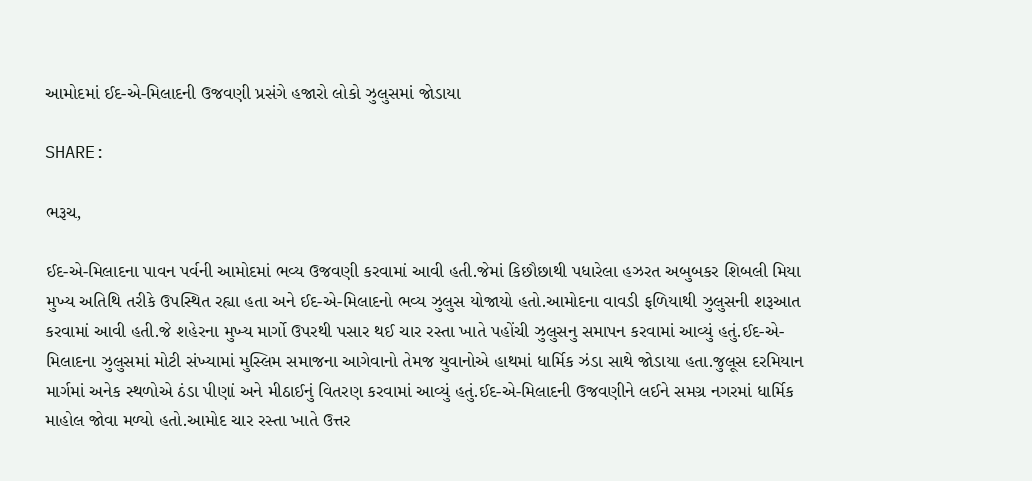આમોદમાં ઈદ-એ-મિલાદની ઉજવણી પ્રસંગે હજારો લોકો ઝુલુસમાં જોડાયા

SHARE:

ભરૂચ,

ઈદ-એ-મિલાદના પાવન પર્વની આમોદમાં ભવ્ય ઉજવણી કરવામાં આવી હતી.જેમાં કિછૌછાથી પધારેલા હઝરત અબુબકર શિબલી મિયા મુખ્ય અતિથિ તરીકે ઉપસ્થિત રહ્યા હતા અને ઈદ-એ-મિલાદનો ભવ્ય ઝુલુસ યોજાયો હતો.આમોદના વાવડી ફળિયાથી ઝુલુસની શરૂઆત કરવામાં આવી હતી.જે શહેરના મુખ્ય માર્ગો ઉપરથી પસાર થઈ ચાર રસ્તા ખાતે પહોંચી ઝુલુસનુ સમાપન કરવામાં આવ્યું હતું.ઈદ-એ-મિલાદના ઝુલુસમાં મોટી સંખ્યામાં મુસ્લિમ સમાજના આગેવાનો તેમજ યુવાનોએ હાથમાં ધાર્મિક ઝંડા સાથે જોડાયા હતા.જુલૂસ દરમિયાન માર્ગમાં અનેક સ્થળોએ ઠંડા પીણાં અને મીઠાઈનું વિતરણ કરવામાં આવ્યું હતું.ઈદ-એ-મિલાદની ઉજવણીને લઈને સમગ્ર નગરમાં ધાર્મિક માહોલ જોવા મળ્યો હતો.આમોદ ચાર રસ્તા ખાતે ઉત્તર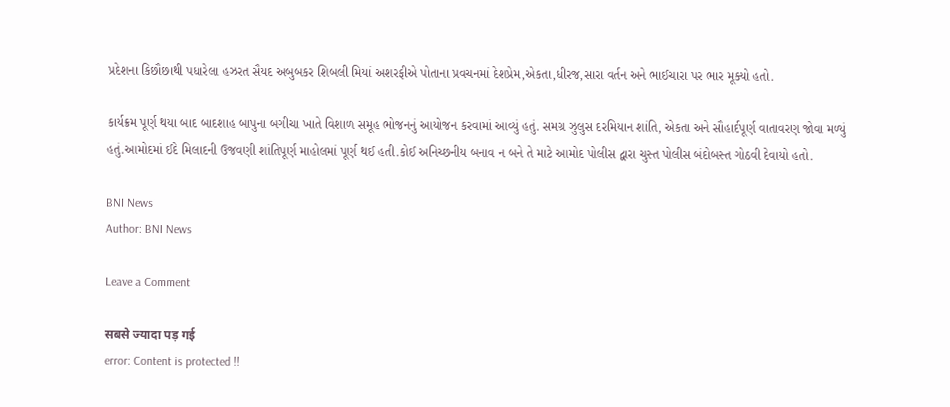પ્રદેશના કિછૌછાથી પધારેલા હઝરત સૈયદ અબુબકર શિબલી મિયાં અશરફીએ પોતાના પ્રવચનમાં દેશપ્રેમ,એકતા,ધીરજ,સારા વર્તન અને ભાઈચારા પર ભાર મૂક્યો હતો.

કાર્યક્રમ પૂર્ણ થયા બાદ બાદશાહ બાપુના બગીચા ખાતે વિશાળ સમૂહ ભોજનનું આયોજન કરવામાં આવ્યું હતું. સમગ્ર ઝુલુસ દરમિયાન શાંતિ, એકતા અને સૌહાર્દપૂર્ણ વાતાવરણ જોવા મળ્યું હતું.આમોદમાં ઈદે મિલાદની ઉજવણી શાંતિપૂર્ણ માહોલમાં પૂર્ણ થઈ હતી.કોઈ અનિચ્છનીય બનાવ ન બને તે માટે આમોદ પોલીસ દ્વારા ચુસ્ત પોલીસ બંદોબસ્ત ગોઠવી દેવાયો હતો.

BNI News
Author: BNI News

Leave a Comment

सबसे ज्यादा पड़ गई
error: Content is protected !!